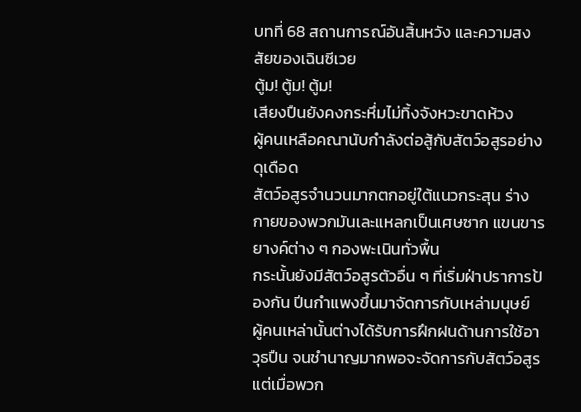บทที่ 68 สถานการณ์อันสิ้นหวัง และความสงสัยของเฉินซีเวย
ตู้ม! ตู้ม! ตู้ม!
เสียงปืนยังคงกระหึ่มไม่ทิ้งจังหวะขาดห้วง
ผู้คนเหลือคณานับกำลังต่อสู้กับสัตว์อสูรอย่างดุเดือด
สัตว์อสูรจำนวนมากตกอยู่ใต้แนวกระสุน ร่างกายของพวกมันเละแหลกเป็นเศษซาก แขนขารยางค์ต่าง ๆ กองพะเนินทั่วพื้น
กระนั้นยังมีสัตว์อสูรตัวอื่น ๆ ที่เริ่มฝ่าปราการป้องกัน ปีนกำแพงขึ้นมาจัดการกับเหล่ามนุษย์
ผู้คนเหล่านั้นต่างได้รับการฝึกฝนด้านการใช้อาวุธปืน จนชำนาญมากพอจะจัดการกับสัตว์อสูร แต่เมื่อพวก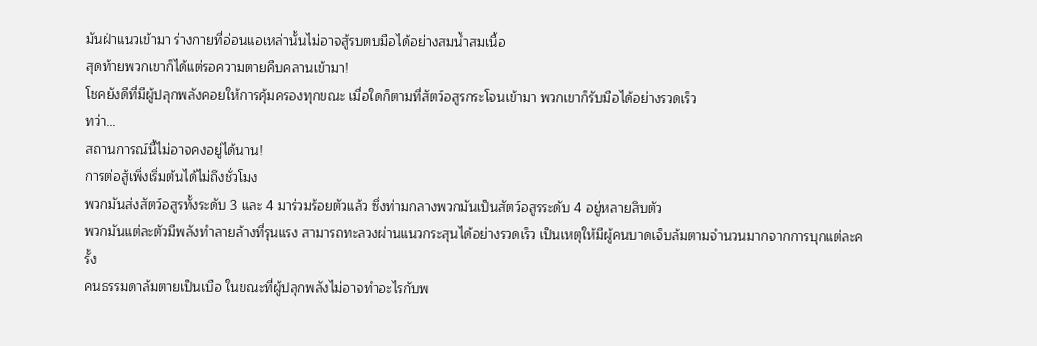มันฝ่าแนวเข้ามา ร่างกายที่อ่อนแอเหล่านั้นไม่อาจสู้รบตบมือได้อย่างสมน้ำสมเนื้อ
สุดท้ายพวกเขาก็ได้แต่รอความตายคืบคลานเข้ามา!
โชคยังดีที่มีผู้ปลุกพลังคอยให้การคุ้มครองทุกขณะ เมื่อใดก็ตามที่สัตว์อสูรกระโจนเข้ามา พวกเขาก็รับมือได้อย่างรวดเร็ว
ทว่า…
สถานการณ์นี้ไม่อาจคงอยู่ได้นาน!
การต่อสู้เพิ่งเริ่มต้นได้ไม่ถึงชั่วโมง
พวกมันส่งสัตว์อสูรทั้งระดับ 3 และ 4 มาร่วมร้อยตัวแล้ว ซึ่งท่ามกลางพวกมันเป็นสัตว์อสูรระดับ 4 อยู่หลายสิบตัว
พวกมันแต่ละตัวมีพลังทำลายล้างที่รุนแรง สามารถทะลวงผ่านแนวกระสุนได้อย่างรวดเร็ว เป็นเหตุให้มีผู้คนบาดเจ็บล้มตามจำนวนมากจากการบุกแต่ละครั้ง
คนธรรมดาล้มตายเป็นเบือ ในขณะที่ผู้ปลุกพลังไม่อาจทำอะไรกับพ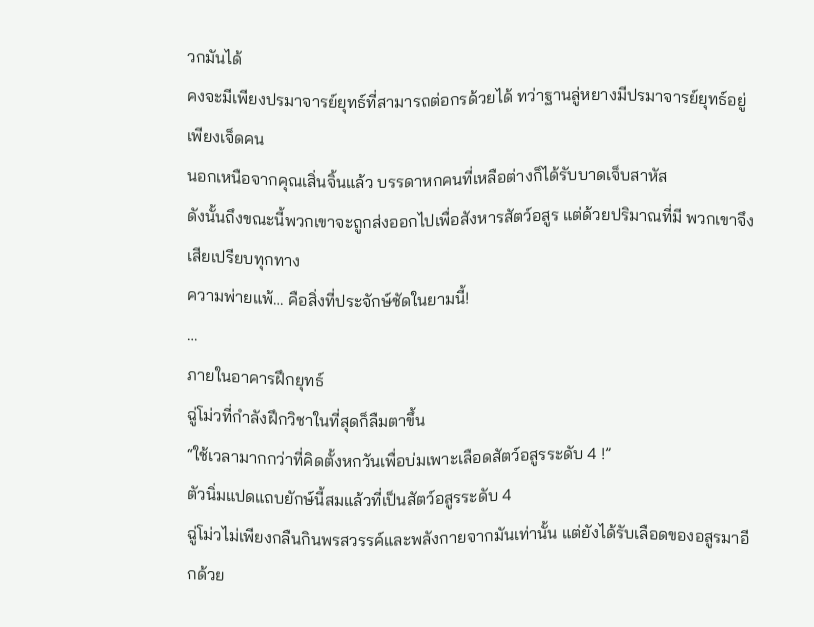วกมันได้
คงจะมีเพียงปรมาจารย์ยุทธ์ที่สามารถต่อกรด้วยได้ ทว่าฐานลู่หยางมีปรมาจารย์ยุทธ์อยู่เพียงเจ็ดคน
นอกเหนือจากคุณเสิ่นจิ้นแล้ว บรรดาหกคนที่เหลือต่างก็ได้รับบาดเจ็บสาหัส
ดังนั้นถึงขณะนี้พวกเขาจะถูกส่งออกไปเพื่อสังหารสัตว์อสูร แต่ด้วยปริมาณที่มี พวกเขาจึงเสียเปรียบทุกทาง
ความพ่ายแพ้… คือสิ่งที่ประจักษ์ชัดในยามนี้!
…
ภายในอาคารฝึกยุทธ์
ฉู่โม่วที่กำลังฝึกวิชาในที่สุดก็ลืมตาขึ้น
“ใช้เวลามากกว่าที่คิดตั้งหกวันเพื่อบ่มเพาะเลือดสัตว์อสูรระดับ 4 !”
ตัวนิ่มแปดแถบยักษ์นี้สมแล้วที่เป็นสัตว์อสูรระดับ 4
ฉู่โม่วไม่เพียงกลืนกินพรสวรรค์และพลังกายจากมันเท่านั้น แต่ยังได้รับเลือดของอสูรมาอีกด้วย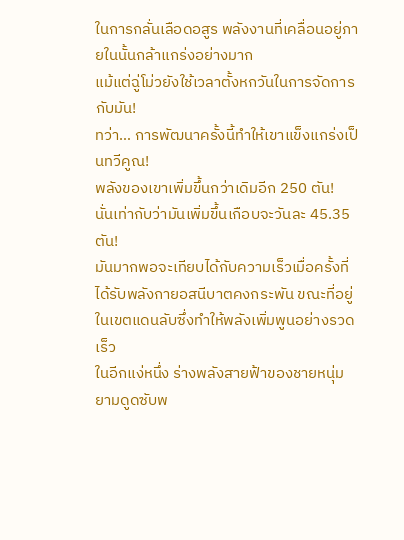ในการกลั่นเลือดอสูร พลังงานที่เคลื่อนอยู่ภายในนั้นกล้าแกร่งอย่างมาก
แม้แต่ฉู่โม่วยังใช้เวลาตั้งหกวันในการจัดการกับมัน!
ทว่า… การพัฒนาครั้งนี้ทำให้เขาแข็งแกร่งเป็นทวีคูณ!
พลังของเขาเพิ่มขึ้นกว่าเดิมอีก 250 ตัน!
นั่นเท่ากับว่ามันเพิ่มขึ้นเกือบจะวันละ 45.35 ตัน!
มันมากพอจะเทียบได้กับความเร็วเมื่อครั้งที่ได้รับพลังกายอสนีบาตคงกระพัน ขณะที่อยู่ในเขตแดนลับซึ่งทำให้พลังเพิ่มพูนอย่างรวดเร็ว
ในอีกแง่หนึ่ง ร่างพลังสายฟ้าของชายหนุ่มยามดูดซับพ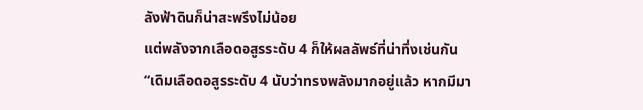ลังฟ้าดินก็น่าสะพรึงไม่น้อย
แต่พลังจากเลือดอสูรระดับ 4 ก็ให้ผลลัพธ์ที่น่าทึ่งเช่นกัน
“เดิมเลือดอสูรระดับ 4 นับว่าทรงพลังมากอยู่แล้ว หากมีมา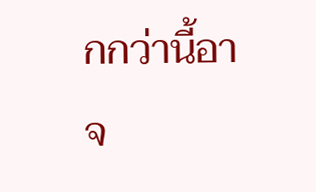กกว่านี้อาจ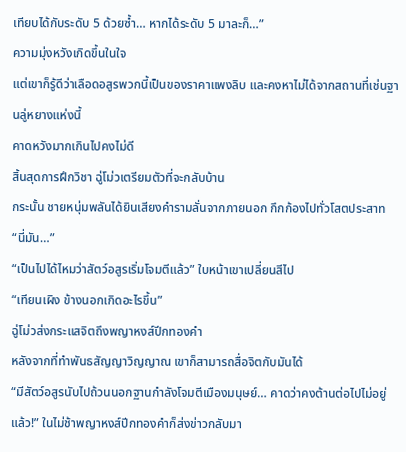เทียบได้กับระดับ 5 ด้วยซ้ำ… หากได้ระดับ 5 มาละก็…”
ความมุ่งหวังเกิดขึ้นในใจ
แต่เขาก็รู้ดีว่าเลือดอสูรพวกนี้เป็นของราคาแพงลิบ และคงหาไม่ได้จากสถานที่เช่นฐานลู่หยางแห่งนี้
คาดหวังมากเกินไปคงไม่ดี
สิ้นสุดการฝึกวิชา ฉู่โม่วเตรียมตัวที่จะกลับบ้าน
กระนั้น ชายหนุ่มพลันได้ยินเสียงคำรามลั่นจากภายนอก กึกก้องไปทั่วโสตประสาท
“นี่มัน…”
“เป็นไปได้ไหมว่าสัตว์อสูรเริ่มโจมตีแล้ว” ใบหน้าเขาเปลี่ยนสีไป
“เทียนเผิง ข้างนอกเกิดอะไรขึ้น”
ฉู่โม่วส่งกระแสจิตถึงพญาหงส์ปีกทองคำ
หลังจากที่ทำพันธสัญญาวิญญาณ เขาก็สามารถสื่อจิตกับมันได้
“มีสัตว์อสูรนับไปถ้วนนอกฐานกำลังโจมตีเมืองมนุษย์… คาดว่าคงต้านต่อไปไม่อยู่แล้ว!” ในไม่ช้าพญาหงส์ปีกทองคำก็ส่งข่าวกลับมา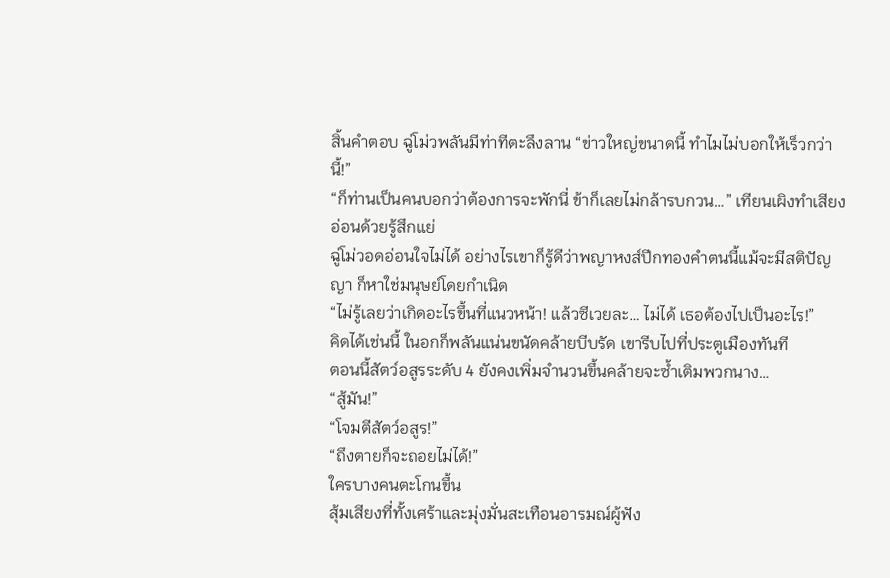สิ้นคำตอบ ฉู่โม่วพลันมีท่าทีตะลึงลาน “ข่าวใหญ่ขนาดนี้ ทำไมไม่บอกให้เร็วกว่านี้!”
“ก็ท่านเป็นคนบอกว่าต้องการจะพักนี่ ข้าก็เลยไม่กล้ารบกวน…” เทียนเผิงทำเสียงอ่อนด้วยรู้สึกแย่
ฉู่โม่วอดอ่อนใจไม่ได้ อย่างไรเขาก็รู้ดีว่าพญาหงส์ปีกทองคำตนนี้แม้จะมีสติปัญญา ก็หาใช่มนุษย์โดยกำเนิด
“ไม่รู้เลยว่าเกิดอะไรขึ้นที่แนวหน้า! แล้วซีเวยละ… ไม่ได้ เธอต้องไปเป็นอะไร!”
คิดได้เช่นนี้ ในอกก็พลันแน่นขนัดคล้ายบีบรัด เขารีบไปที่ประตูเมืองทันที
ตอนนี้สัตว์อสูรระดับ 4 ยังคงเพิ่มจำนวนขึ้นคล้ายจะซ้ำเติมพวกนาง…
“สู้มัน!”
“โจมตีสัตว์อสูร!”
“ถึงตายก็จะถอยไม่ได้!”
ใครบางคนตะโกนขึ้น
สุ้มเสียงที่ทั้งเศร้าและมุ่งมั่นสะเทือนอารมณ์ผู้ฟัง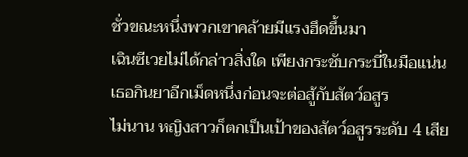ชั่วขณะหนึ่งพวกเขาคล้ายมีแรงฮึดขึ้นมา
เฉินซีเวยไม่ได้กล่าวสิ่งใด เพียงกระชับกระบี่ในมือแน่น
เธอกินยาอีกเม็ดหนึ่งก่อนจะต่อสู้กับสัตว์อสูร
ไม่นาน หญิงสาวก็ตกเป็นเป้าของสัตว์อสูรระดับ 4 เสีย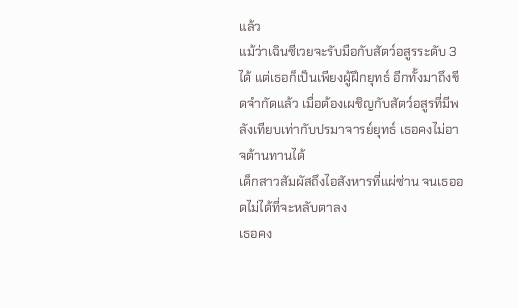แล้ว
แม้ว่าเฉินซีเวยจะรับมือกับสัตว์อสูรระดับ 3 ได้ แต่เธอก็เป็นเพียงผู้ฝึกยุทธ์ อีกทั้งมาถึงขีดจำกัดแล้ว เมื่อต้องเผชิญกับสัตว์อสูรที่มีพลังเทียบเท่ากับปรมาจารย์ยุทธ์ เธอคงไม่อาจต้านทานได้
เด็กสาวสัมผัสถึงไอสังหารที่แผ่ซ่าน จนเธออดไม่ได้ที่จะหลับตาลง
เธอคง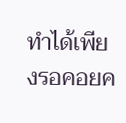ทำได้เพียงรอคอยค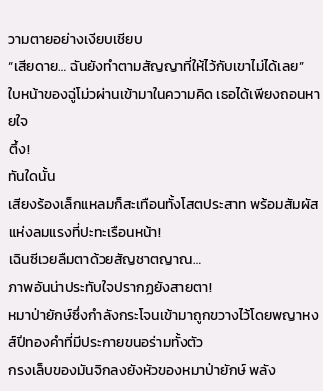วามตายอย่างเงียบเชียบ
“เสียดาย… ฉันยังทำตามสัญญาที่ให้ไว้กับเขาไม่ได้เลย”
ใบหน้าของฉู่โม่วผ่านเข้ามาในความคิด เธอได้เพียงถอนหายใจ
ตึ้ง!
ทันใดนั้น
เสียงร้องเล็กแหลมก็สะเทือนทั้งโสตประสาท พร้อมสัมผัสแห่งลมแรงที่ปะทะเรือนหน้า!
เฉินซีเวยลืมตาด้วยสัญชาตญาณ…
ภาพอันน่าประทับใจปรากฏยังสายตา!
หมาป่ายักษ์ซึ่งกำลังกระโจนเข้ามาถูกขวางไว้โดยพญาหงส์ปีทองคำที่มีประกายขนอร่ามทั้งตัว
กรงเล็บของมันจิกลงยังหัวของหมาป่ายักษ์ พลัง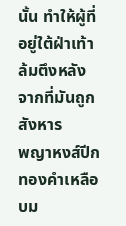นั้น ทำให้ผู้ที่อยู่ใต้ฝ่าเท้าล้มตึงหลังจากที่มันถูกสังหาร
พญาหงส์ปีกทองคำเหลือบม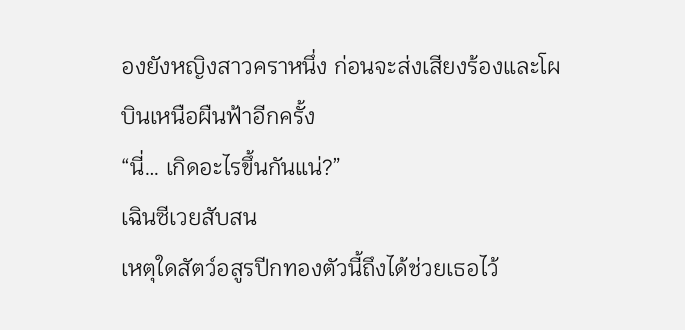องยังหญิงสาวคราหนึ่ง ก่อนจะส่งเสียงร้องและโผบินเหนือผืนฟ้าอีกครั้ง
“นี่… เกิดอะไรขึ้นกันแน่?”
เฉินซีเวยสับสน
เหตุใดสัตว์อสูรปีกทองตัวนี้ถึงได้ช่วยเธอไว้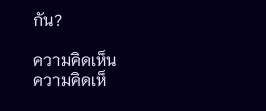กัน?

ความคิดเห็น
ความคิดเห็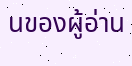นของผู้อ่าน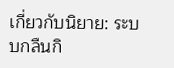เกี่ยวกับนิยาย: ระบบกลืนกิ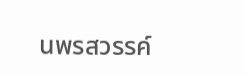นพรสวรรค์